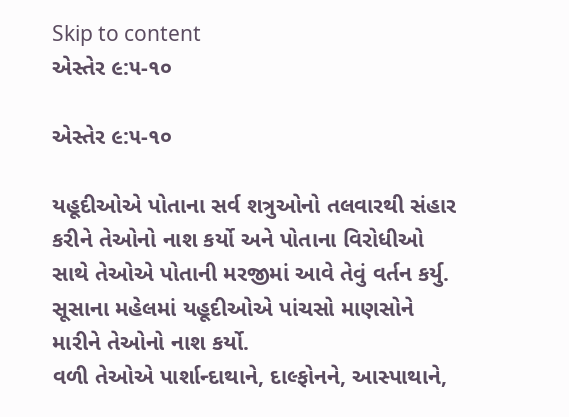Skip to content
એસ્તેર ૯:૫-૧૦

એસ્તેર ૯:૫-૧૦

યહૂદીઓએ પોતાના સર્વ શત્રુઓનો તલવારથી સંહાર કરીને તેઓનો નાશ કર્યો અને પોતાના વિરોધીઓ સાથે તેઓએ પોતાની મરજીમાં આવે તેવું વર્તન કર્યુ.
સૂસાના મહેલમાં યહૂદીઓએ પાંચસો માણસોને મારીને તેઓનો નાશ કર્યો.
વળી તેઓએ પાર્શાન્દાથાને, દાલ્ફોનને, આસ્પાથાને,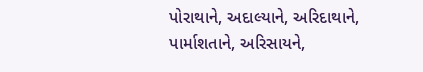પોરાથાને, અદાલ્યાને, અરિદાથાને,
પાર્માશતાને, અરિસાયને,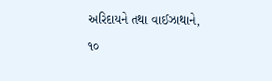અરિદાયને તથા વાઈઝાથાને,
૧૦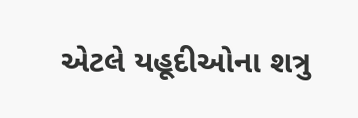એટલે યહૂદીઓના શત્રુ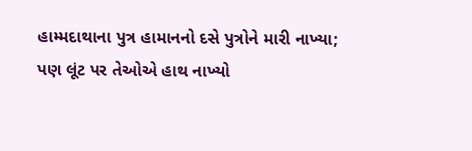હામ્મદાથાના પુત્ર હામાનનો દસે પુત્રોને મારી નાખ્યા; પણ લૂંટ પર તેઓએ હાથ નાખ્યો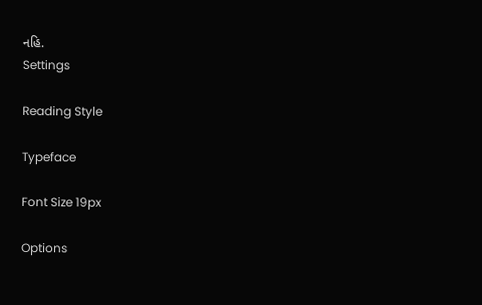નહિ.
Settings

Reading Style

Typeface

Font Size 19px

Options